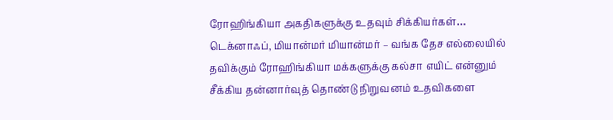ரோஹிங்கியா அகதிகளுக்கு உதவும் சிக்கியர்கள்…
டெக்னாஃப், மியான்மர் மியான்மர் – வங்க தேச எல்லையில் தவிக்கும் ரோஹிங்கியா மக்களுக்கு கல்சா எயிட் என்னும் சீக்கிய தன்னார்வுத் தொண்டு நிறுவனம் உதவிகளை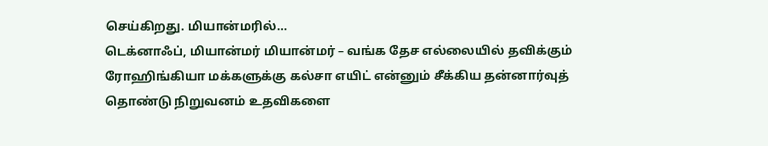செய்கிறது. மியான்மரில்…
டெக்னாஃப், மியான்மர் மியான்மர் – வங்க தேச எல்லையில் தவிக்கும் ரோஹிங்கியா மக்களுக்கு கல்சா எயிட் என்னும் சீக்கிய தன்னார்வுத் தொண்டு நிறுவனம் உதவிகளை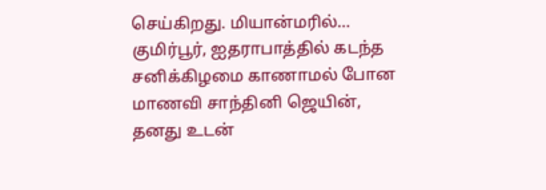செய்கிறது. மியான்மரில்…
குமிர்பூர், ஐதராபாத்தில் கடந்த சனிக்கிழமை காணாமல் போன மாணவி சாந்தினி ஜெயின், தனது உடன்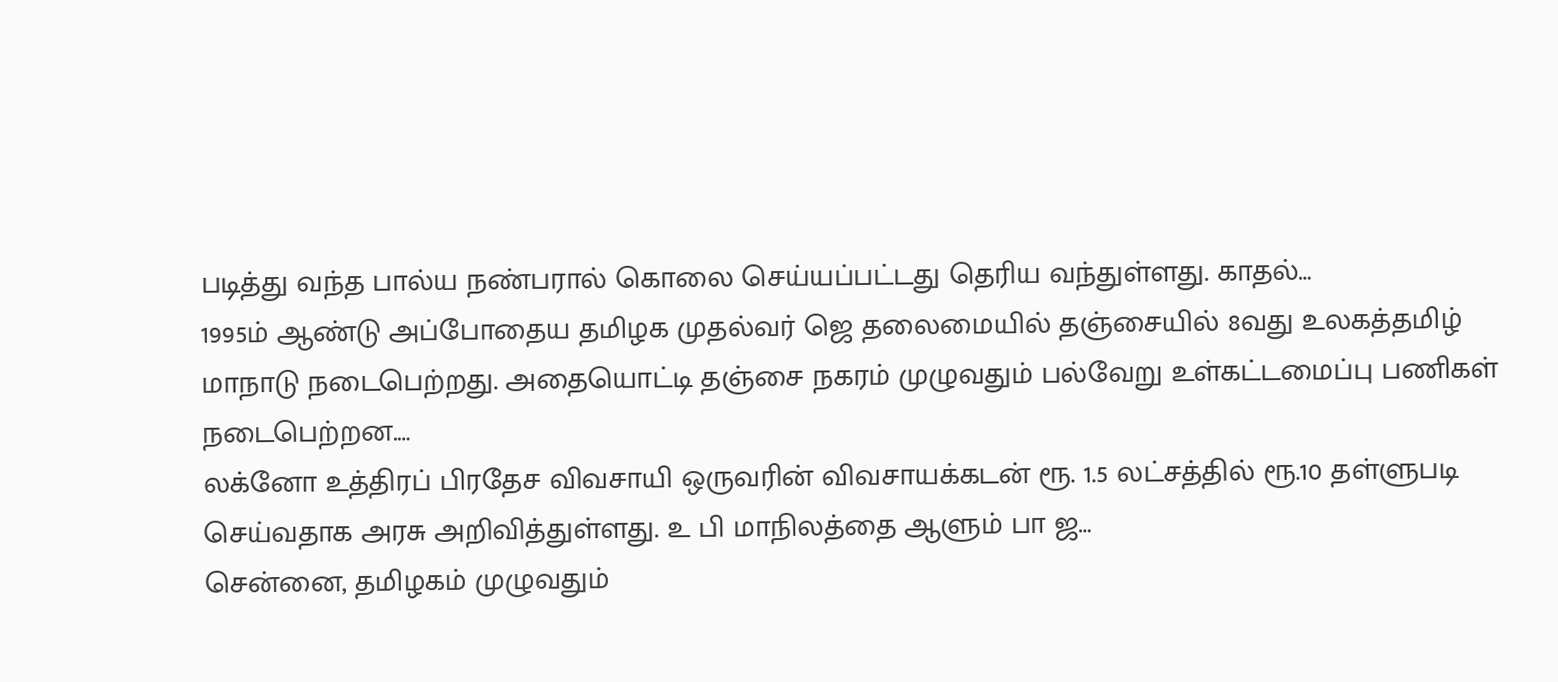படித்து வந்த பால்ய நண்பரால் கொலை செய்யப்பட்டது தெரிய வந்துள்ளது. காதல்…
1995ம் ஆண்டு அப்போதைய தமிழக முதல்வர் ஜெ தலைமையில் தஞ்சையில் 8வது உலகத்தமிழ் மாநாடு நடைபெற்றது. அதையொட்டி தஞ்சை நகரம் முழுவதும் பல்வேறு உள்கட்டமைப்பு பணிகள் நடைபெற்றன.…
லக்னோ உத்திரப் பிரதேச விவசாயி ஒருவரின் விவசாயக்கடன் ரூ. 1.5 லட்சத்தில் ரூ.10 தள்ளுபடி செய்வதாக அரசு அறிவித்துள்ளது. உ பி மாநிலத்தை ஆளும் பா ஜ…
சென்னை, தமிழகம் முழுவதும்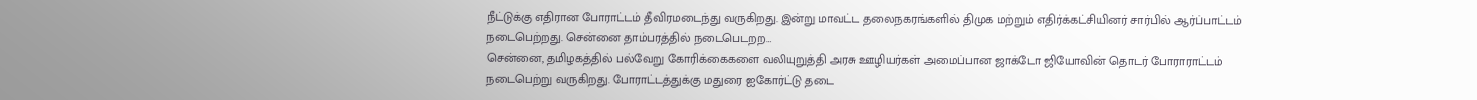நீட்டுக்கு எதிரான போராட்டம் தீவிரமடைந்து வருகிறது. இன்று மாவட்ட தலைநகரங்களில் திமுக மற்றும் எதிர்க்கட்சியினர் சார்பில் ஆர்ப்பாட்டம் நடைபெற்றது. சென்னை தாம்பரத்தில் நடைபெடறற…
சென்னை, தமிழகத்தில் பல்வேறு கோரிக்கைகளை வலியுறுத்தி அரசு ஊழியர்கள் அமைப்பான ஜாக்டோ ஜியோவின் தொடர் போராராட்டம் நடைபெற்று வருகிறது. போராட்டத்துக்கு மதுரை ஐகோர்ட்டு தடை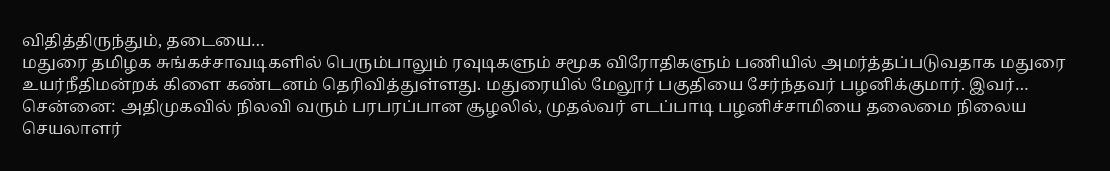விதித்திருந்தும், தடையை…
மதுரை தமிழக சுங்கச்சாவடிகளில் பெரும்பாலும் ரவுடிகளும் சமூக விரோதிகளும் பணியில் அமர்த்தப்படுவதாக மதுரை உயர்நீதிமன்றக் கிளை கண்டனம் தெரிவித்துள்ளது. மதுரையில் மேலூர் பகுதியை சேர்ந்தவர் பழனிக்குமார். இவர்…
சென்னை: அதிமுகவில் நிலவி வரும் பரபரப்பான சூழலில், முதல்வர் எடப்பாடி பழனிச்சாமியை தலைமை நிலைய செயலாளர்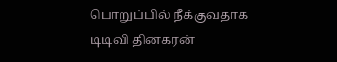பொறுப்பில் நீக்குவதாக டிடிவி தினகரன்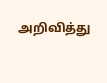அறிவித்து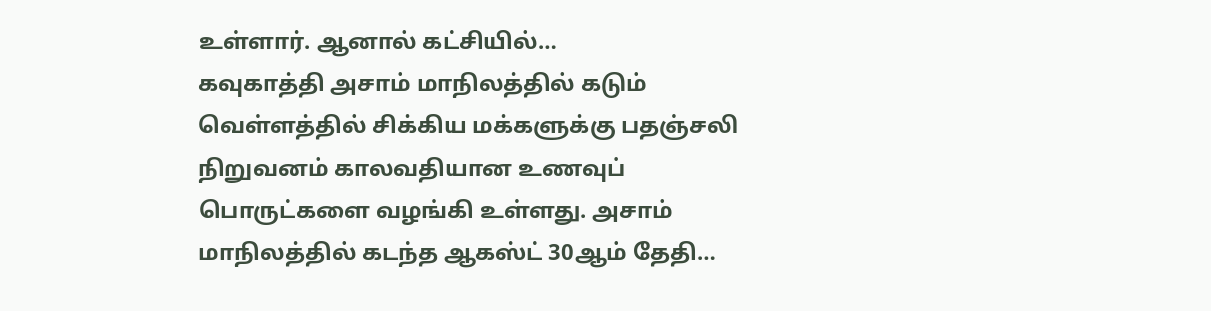உள்ளார். ஆனால் கட்சியில்…
கவுகாத்தி அசாம் மாநிலத்தில் கடும் வெள்ளத்தில் சிக்கிய மக்களுக்கு பதஞ்சலி நிறுவனம் காலவதியான உணவுப் பொருட்களை வழங்கி உள்ளது. அசாம் மாநிலத்தில் கடந்த ஆகஸ்ட் 30ஆம் தேதி…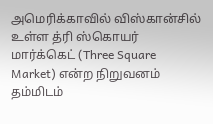அமெரிக்காவில் விஸ்கான்சில் உள்ள த்ரி ஸ்கொயர் மார்க்கெட் (Three Square Market) என்ற நிறுவனம் தம்மிடம்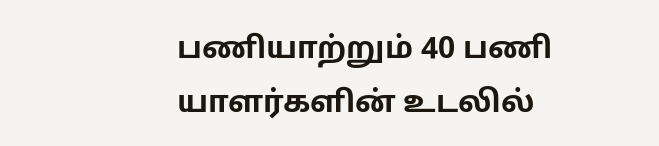பணியாற்றும் 40 பணி யாளர்களின் உடலில்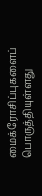மைக்ரோசிப்புகளைப் பொருத்தியுள்ளது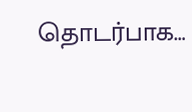தொடர்பாக…